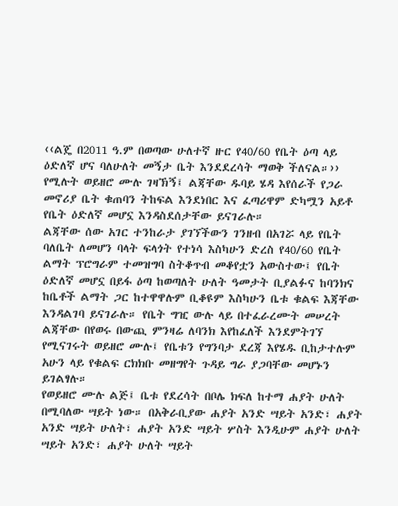‹‹ልጄ በ2011 ዓ.ም በወጣው ሁለተኛ ዙር የ40/60 የቤት ዕጣ ላይ ዕድለኛ ሆና ባለሁለት መኝታ ቤት እንደደረሳት ማወቅ ችለናል።›› የሚሉት ወይዘሮ ሙሉ ገዛኽኝ፤ ልጃቸው ዱባይ ሄዳ እየሰራች የጋራ መኖሪያ ቤት ቁጠባን ትከፍል እንደነበር እና ፈጣሪዋም ድካሟን አይቶ የቤት ዕድለኛ መሆኗ እንዳስደሰታቸው ይናገራሉ።
ልጃቸው ሰው አገር ተንከራታ ያገኘችውን ገንዘብ በአገሯ ላይ የቤት ባለቤት ለመሆን ባላት ፍላጎት የተነሳ እስካሁን ድረስ የ40/60 የቤት ልማት ፕሮግራም ተመዝግባ ስትቆጥብ መቆየቷን አውስተው፤ የቤት ዕድለኛ መሆኗ በይፋ ዕጣ ከወጣለት ሁለት ዓመታት ቢያልፉና ከባንክና ከቤቶች ልማት ጋር ከተዋዋሉም ቢቆዩም እስካሁን ቤቱ ቁልፍ እጃቸው እንዳልገባ ይናገራሉ። የቤት ግዢ ውሉ ላይ በተፈራረሙት መሠረት ልጃቸው በየወሩ በውጪ ምንዛሬ ለባንክ እየከፈለች እንደምትገኘ የሚናገሩት ወይዘሮ ሙሉ፤ የቤቱን የግንባታ ደረጃ እየሄዱ ቢከታተሉም አሁን ላይ የቁልፍ ርክክቡ መዘግየት ጉዳይ ግራ ያጋባቸው መሆኑን ይገልፃሉ።
የወይዘሮ ሙሉ ልጅ፤ ቤቱ የደረሳት በቦሌ ክፍለ ከተማ ሐያት ሁለት በሚባለው ሣይት ነው። በአቅራቢያው ሐያት አንድ ሣይት አንድ፣ ሐያት አንድ ሣይት ሁለት፣ ሐያት አንድ ሣይት ሦስት እንዲሁም ሐያት ሁለት ሣይት አንድ፣ ሐያት ሁለት ሣይት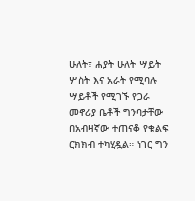ሁለት፣ ሐያት ሁለት ሣይት ሦስት እና አራት የሚባሉ ሣይቶች የሚገኙ የጋራ መኖሪያ ቤቶች ግንባታቸው በአብዛኛው ተጠናቆ የቁልፍ ርክክብ ተካሂዷል። ነገር ግን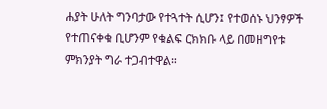ሐያት ሁለት ግንባታው የተጓተት ሲሆን፤ የተወሰኑ ህንፃዎች የተጠናቀቁ ቢሆንም የቁልፍ ርክክቡ ላይ በመዘግየቱ ምክንያት ግራ ተጋብተዋል።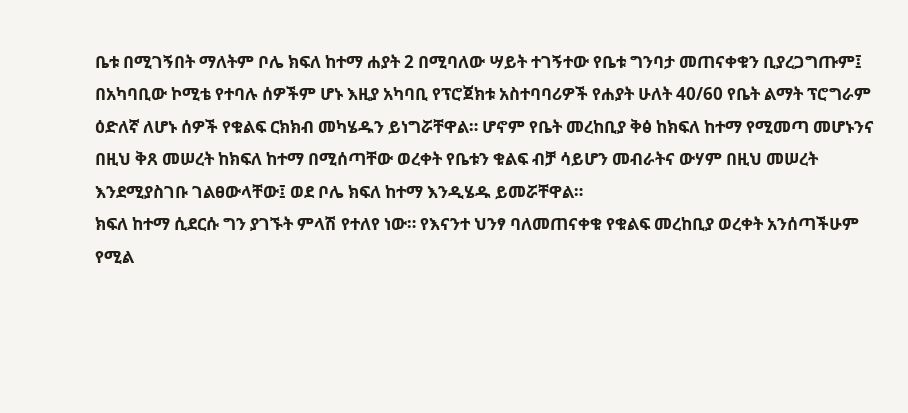ቤቱ በሚገኝበት ማለትም ቦሌ ክፍለ ከተማ ሐያት 2 በሚባለው ሣይት ተገኝተው የቤቱ ግንባታ መጠናቀቁን ቢያረጋግጡም፤ በአካባቢው ኮሚቴ የተባሉ ሰዎችም ሆኑ እዚያ አካባቢ የፕሮጀክቱ አስተባባሪዎች የሐያት ሁለት 40/60 የቤት ልማት ፕሮግራም ዕድለኛ ለሆኑ ሰዎች የቁልፍ ርክክብ መካሄዱን ይነግሯቸዋል። ሆኖም የቤት መረከቢያ ቅፅ ከክፍለ ከተማ የሚመጣ መሆኑንና በዚህ ቅጸ መሠረት ከክፍለ ከተማ በሚሰጣቸው ወረቀት የቤቱን ቁልፍ ብቻ ሳይሆን መብራትና ውሃም በዚህ መሠረት እንደሚያስገቡ ገልፀውላቸው፤ ወደ ቦሌ ክፍለ ከተማ እንዲሄዱ ይመሯቸዋል።
ክፍለ ከተማ ሲደርሱ ግን ያገኙት ምላሽ የተለየ ነው። የእናንተ ህንፃ ባለመጠናቀቁ የቁልፍ መረከቢያ ወረቀት አንሰጣችሁም የሚል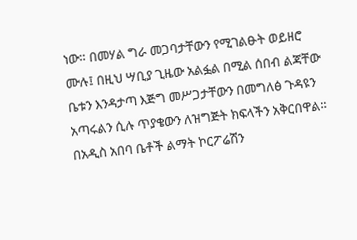ነው። በመሃል ግራ መጋባታቸውን የሚገልፁት ወይዘሮ ሙሉ፤ በዚህ ሣቢያ ጊዜው አልፏል በሚል ሰበብ ልጃቸው ቤቱን እንዳታጣ እጅግ መሥጋታቸውን በመግለፅ ጉዳዩን አጣሩልን ሲሉ ጥያቄውን ለዝግጅት ክፍላችን አቅርበዋል።
በአዲስ አበባ ቤቶች ልማት ኮርፖሬሽን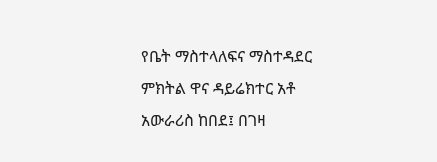የቤት ማስተላለፍና ማስተዳደር ምክትል ዋና ዳይሬክተር አቶ አውራሪስ ከበደ፤ በገዛ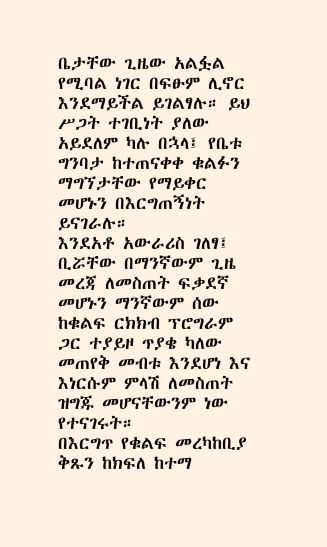ቤታቸው ጊዜው አልፏል የሚባል ነገር በፍፁም ሊኖር እንደማይችል ይገልፃሉ። ይህ ሥጋት ተገቢነት ያለው አይደለም ካሉ በኋላ፤ የቤቱ ግንባታ ከተጠናቀቀ ቁልፉን ማግኘታቸው የማይቀር መሆኑን በእርግጠኝነት ይናገራሉ።
እንደአቶ አውራሪስ ገለፃ፤ ቢሯቸው በማንኛውም ጊዜ መረጃ ለመስጠት ፍቃደኛ መሆኑን ማንኛውም ሰው ከቁልፍ ርክክብ ፕሮግራም ጋር ተያይዞ ጥያቄ ካለው መጠየቅ መብቱ እንደሆነ እና እነርሱም ምላሽ ለመስጠት ዝግጁ መሆናቸውንም ነው የተናገሩት።
በእርግጥ የቁልፍ መረካከቢያ ቅጹን ከክፍለ ከተማ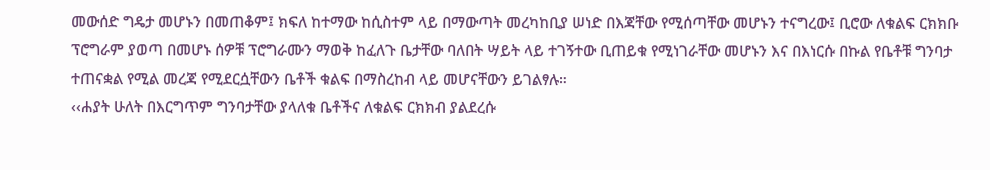መውሰድ ግዴታ መሆኑን በመጠቆም፤ ክፍለ ከተማው ከሲስተም ላይ በማውጣት መረካከቢያ ሠነድ በእጃቸው የሚሰጣቸው መሆኑን ተናግረው፤ ቢሮው ለቁልፍ ርክክቡ ፕሮግራም ያወጣ በመሆኑ ሰዎቹ ፕሮግራሙን ማወቅ ከፈለጉ ቤታቸው ባለበት ሣይት ላይ ተገኝተው ቢጠይቁ የሚነገራቸው መሆኑን እና በእነርሱ በኩል የቤቶቹ ግንባታ ተጠናቋል የሚል መረጃ የሚደርሷቸውን ቤቶች ቁልፍ በማስረከብ ላይ መሆናቸውን ይገልፃሉ።
‹‹ሐያት ሁለት በእርግጥም ግንባታቸው ያላለቁ ቤቶችና ለቁልፍ ርክክብ ያልደረሱ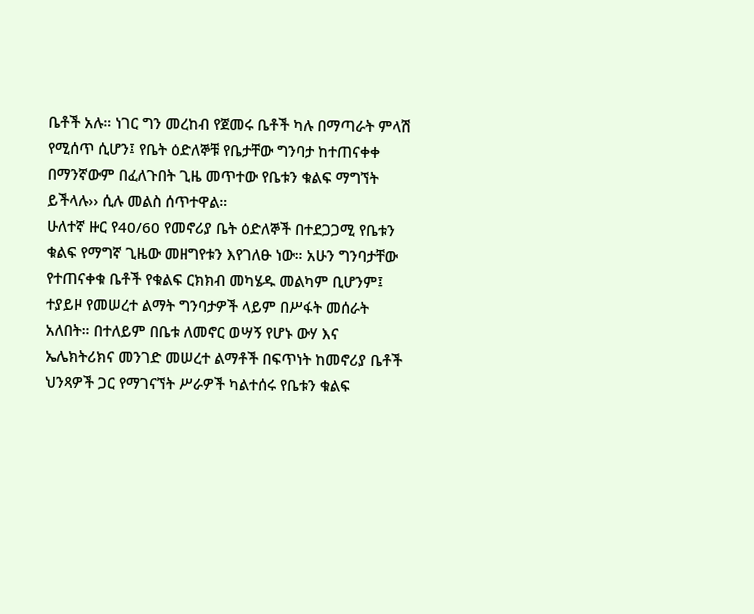ቤቶች አሉ። ነገር ግን መረከብ የጀመሩ ቤቶች ካሉ በማጣራት ምላሽ የሚሰጥ ሲሆን፤ የቤት ዕድለኞቹ የቤታቸው ግንባታ ከተጠናቀቀ በማንኛውም በፈለጉበት ጊዜ መጥተው የቤቱን ቁልፍ ማግኘት ይችላሉ›› ሲሉ መልስ ሰጥተዋል።
ሁለተኛ ዙር የ40/60 የመኖሪያ ቤት ዕድለኞች በተደጋጋሚ የቤቱን ቁልፍ የማግኛ ጊዜው መዘግየቱን እየገለፁ ነው። አሁን ግንባታቸው የተጠናቀቁ ቤቶች የቁልፍ ርክክብ መካሄዱ መልካም ቢሆንም፤ ተያይዞ የመሠረተ ልማት ግንባታዎች ላይም በሥፋት መሰራት አለበት። በተለይም በቤቱ ለመኖር ወሣኝ የሆኑ ውሃ እና ኤሌክትሪክና መንገድ መሠረተ ልማቶች በፍጥነት ከመኖሪያ ቤቶች ህንጻዎች ጋር የማገናኘት ሥራዎች ካልተሰሩ የቤቱን ቁልፍ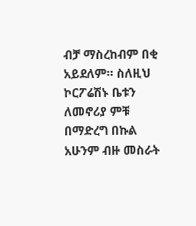ብቻ ማስረከብም በቂ አይደለም። ስለዚህ ኮርፖሬሽኑ ቤቱን ለመኖሪያ ምቹ በማድረግ በኩል አሁንም ብዙ መስራት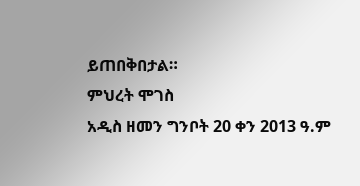ይጠበቅበታል።
ምህረት ሞገስ
አዲስ ዘመን ግንቦት 20 ቀን 2013 ዓ.ም